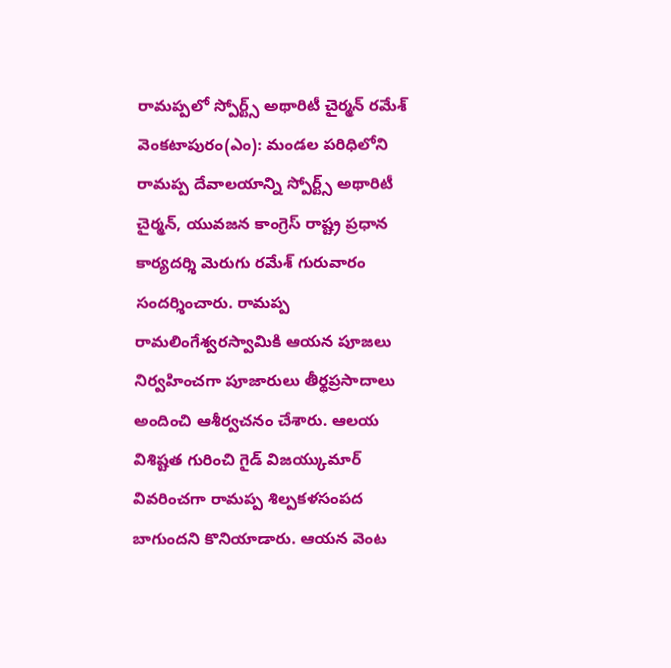రామప్పలో స్పోర్ట్స్ అథారిటీ చైర్మన్ రమేశ్
వెంకటాపురం(ఎం): మండల పరిధిలోని రామప్ప దేవాలయాన్ని స్పోర్ట్స్ అథారిటీ చైర్మన్, యువజన కాంగ్రెస్ రాష్ట్ర ప్రధాన కార్యదర్శి మెరుగు రమేశ్ గురువారం సందర్శించారు. రామప్ప రామలింగేశ్వరస్వామికి ఆయన పూజలు నిర్వహించగా పూజారులు తీర్థప్రసాదాలు అందించి ఆశీర్వచనం చేశారు. ఆలయ విశిష్టత గురించి గైడ్ విజయ్కుమార్ వివరించగా రామప్ప శిల్పకళసంపద బాగుందని కొనియాడారు. ఆయన వెంట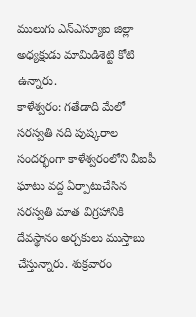ములుగు ఎన్ఎస్యూఐ జిల్లా అధ్యక్షుడు మామిడిశెట్టి కోటి ఉన్నారు.
కాళేశ్వరం: గతేడాది మేలో సరస్వతి నది పుష్కరాల సందర్భంగా కాళేశ్వరంలోని వీఐపీ ఘాటు వద్ద ఏర్పాటుచేసిన సరస్వతి మాత విగ్రహానికి దేవస్థానం అర్చకులు ముస్తాబు చేస్తున్నారు. శుక్రవారం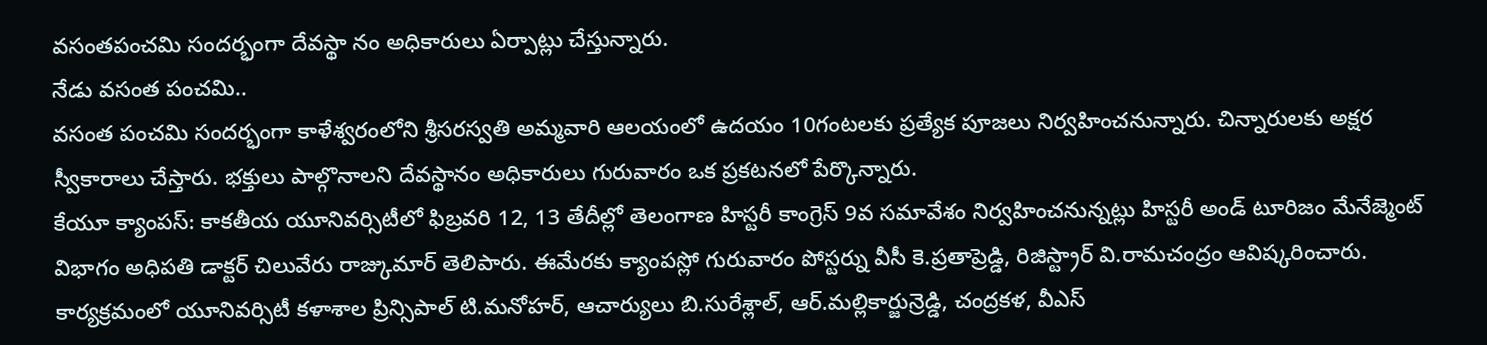వసంతపంచమి సందర్భంగా దేవస్థా నం అధికారులు ఏర్పాట్లు చేస్తున్నారు.
నేడు వసంత పంచమి..
వసంత పంచమి సందర్భంగా కాళేశ్వరంలోని శ్రీసరస్వతి అమ్మవారి ఆలయంలో ఉదయం 10గంటలకు ప్రత్యేక పూజలు నిర్వహించనున్నారు. చిన్నారులకు అక్షర స్వీకారాలు చేస్తారు. భక్తులు పాల్గొనాలని దేవస్థానం అధికారులు గురువారం ఒక ప్రకటనలో పేర్కొన్నారు.
కేయూ క్యాంపస్: కాకతీయ యూనివర్సిటీలో ఫిబ్రవరి 12, 13 తేదీల్లో తెలంగాణ హిస్టరీ కాంగ్రెస్ 9వ సమావేశం నిర్వహించనున్నట్లు హిస్టరీ అండ్ టూరిజం మేనేజ్మెంట్ విభాగం అధిపతి డాక్టర్ చిలువేరు రాజ్కుమార్ తెలిపారు. ఈమేరకు క్యాంపస్లో గురువారం పోస్టర్ను వీసీ కె.ప్రతాప్రెడ్డి, రిజిస్ట్రార్ వి.రామచంద్రం ఆవిష్కరించారు. కార్యక్రమంలో యూనివర్సిటీ కళాశాల ప్రిన్సిపాల్ టి.మనోహర్, ఆచార్యులు బి.సురేశ్లాల్, ఆర్.మల్లికార్జున్రెడ్డి, చంద్రకళ, వీఎస్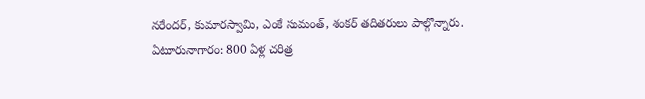నరేందర్, కుమారస్వామి, ఎంకే సుమంత్, శంకర్ తదితరులు పాల్గొన్నారు.
ఏటూరునాగారం: 800 ఏళ్ల చరిత్ర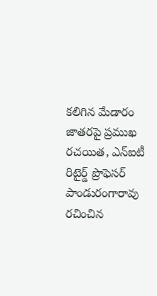కలిగిన మేడారం జాతరపై ప్రముఖ రచయిత, ఎన్ఐటీ రిటైర్డ్ ప్రొఫెసర్ పాండురంగారావు రచించిన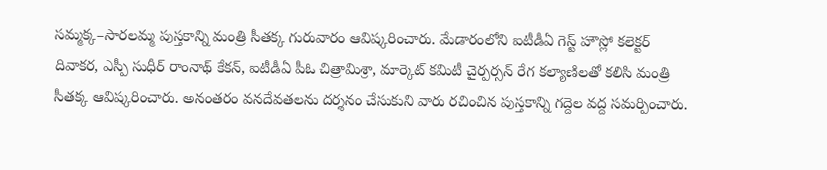సమ్మక్క–సారలమ్మ పుస్తకాన్ని మంత్రి సీతక్క గురువారం ఆవిష్కరించారు. మేడారంలోని ఐటీడీఏ గెస్ట్ హౌస్లో కలెక్టర్ దివాకర, ఎస్పీ సుధీర్ రాంనాథ్ కేకన్, ఐటీడీఏ పీఓ చిత్రామిశ్రా, మార్కెట్ కమిటీ చైర్పర్సన్ రేగ కల్యాణిలతో కలిసి మంత్రి సీతక్క ఆవిష్కరించారు. అనంతరం వనదేవతలను దర్శనం చేసుకుని వారు రచించిన పుస్తకాన్ని గద్దెల వద్ద సమర్పించారు.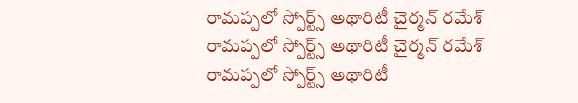రామప్పలో స్పోర్ట్స్ అథారిటీ చైర్మన్ రమేశ్
రామప్పలో స్పోర్ట్స్ అథారిటీ చైర్మన్ రమేశ్
రామప్పలో స్పోర్ట్స్ అథారిటీ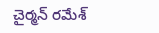చైర్మన్ రమేశ్